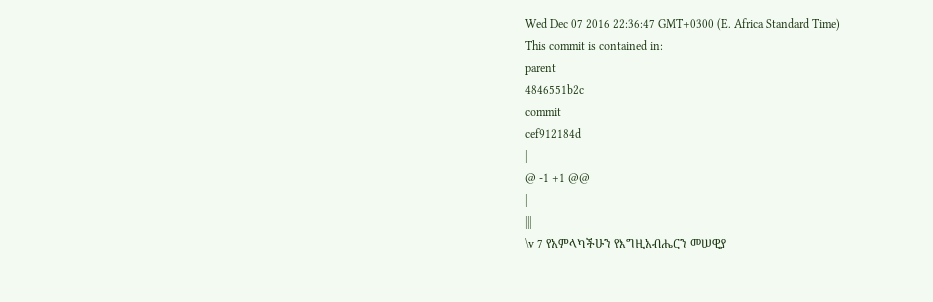Wed Dec 07 2016 22:36:47 GMT+0300 (E. Africa Standard Time)
This commit is contained in:
parent
4846551b2c
commit
cef912184d
|
@ -1 +1 @@
|
|||
\v 7 የአምላካችሁን የእግዚአብሔርን መሠዊያ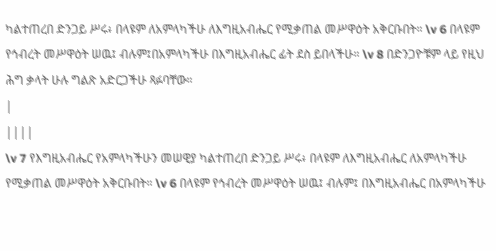ካልተጠረበ ድንጋይ ሥሩ፥ በላዩም ለአምላካችሁ ለእግዚአብሔር የሚቃጠል መሥዋዕት አቅርቡበት። \v 6 በላዩም የኅብረት መሥዋዕት ሠዉ፤ ብሉም፤በአምላካችሁ በእግዚአብሔር ፊት ደስ ይበላችሁ። \v 8 በድንጋዮቹም ላይ የዚህ ሕግ ቃላት ሁሉ ግልጽ አድርጋችሁ ጻፉባቸው።
|
||||
\v 7 የእግዚአብሔር የአምላካችሁን መሠዊያ ካልተጠረበ ድንጋይ ሥሩ፥ በላዩም ለእግዚአብሔር ለአምላካችሁ የሚቃጠል መሥዋዕት አቅርቡበት። \v 6 በላዩም የኅብረት መሥዋዕት ሠዉ፤ ብሉም፤ በእግዚአብሔር በአምላካችሁ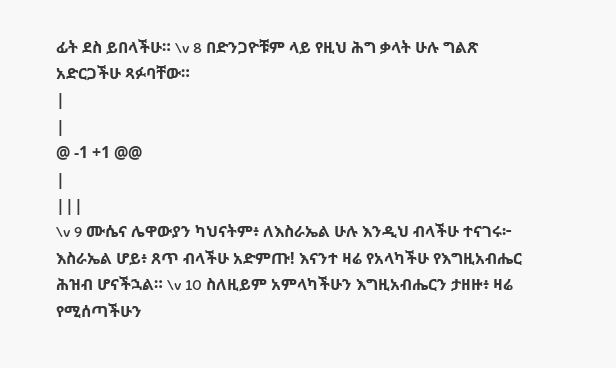ፊት ደስ ይበላችሁ። \v 8 በድንጋዮቹም ላይ የዚህ ሕግ ቃላት ሁሉ ግልጽ አድርጋችሁ ጻፉባቸው።
|
|
@ -1 +1 @@
|
|||
\v 9 ሙሴና ሌዋውያን ካህናትም፥ ለእስራኤል ሁሉ እንዲህ ብላችሁ ተናገሩ፦ እስራኤል ሆይ፥ ጸጥ ብላችሁ አድምጡ! እናንተ ዛሬ የአላካችሁ የእግዚአብሔር ሕዝብ ሆናችኋል። \v 10 ስለዚይም አምላካችሁን እግዚአብሔርን ታዘዙ፥ ዛሬ የሚሰጣችሁን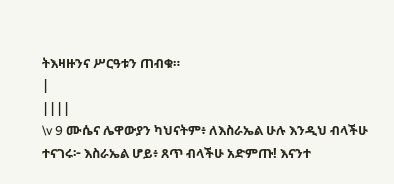ትእዛዙንና ሥርዓቱን ጠብቁ።
|
||||
\v 9 ሙሴና ሌዋውያን ካህናትም፥ ለእስራኤል ሁሉ እንዲህ ብላችሁ ተናገሩ፦ እስራኤል ሆይ፥ ጸጥ ብላችሁ አድምጡ! እናንተ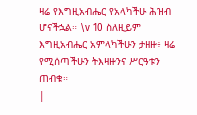ዛሬ የእግዚአብሔር የአላካችሁ ሕዝብ ሆናችኋል። \v 10 ስለዚይም እግዚአብሔር አምላካችሁን ታዘዙ፥ ዛሬ የሚሰጣችሁን ትእዛዙንና ሥርዓቱን ጠብቁ።
|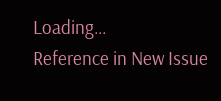Loading…
Reference in New Issue